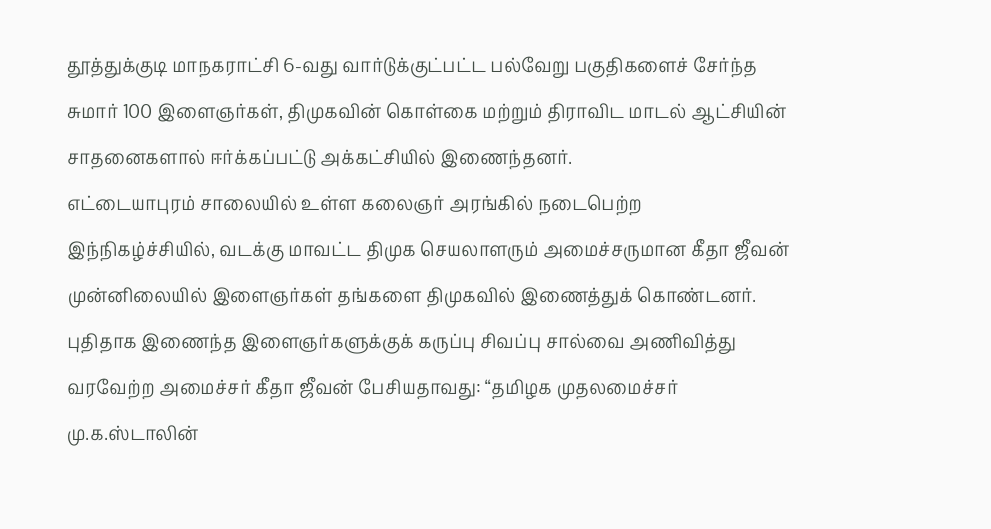தூத்துக்குடி மாநகராட்சி 6-வது வார்டுக்குட்பட்ட பல்வேறு பகுதிகளைச் சேர்ந்த சுமார் 100 இளைஞர்கள், திமுகவின் கொள்கை மற்றும் திராவிட மாடல் ஆட்சியின் சாதனைகளால் ஈர்க்கப்பட்டு அக்கட்சியில் இணைந்தனர்.
எட்டையாபுரம் சாலையில் உள்ள கலைஞர் அரங்கில் நடைபெற்ற இந்நிகழ்ச்சியில், வடக்கு மாவட்ட திமுக செயலாளரும் அமைச்சருமான கீதா ஜீவன் முன்னிலையில் இளைஞர்கள் தங்களை திமுகவில் இணைத்துக் கொண்டனர். புதிதாக இணைந்த இளைஞர்களுக்குக் கருப்பு சிவப்பு சால்வை அணிவித்து வரவேற்ற அமைச்சர் கீதா ஜீவன் பேசியதாவது: “தமிழக முதலமைச்சர் மு.க.ஸ்டாலின்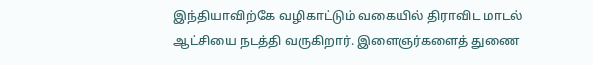இந்தியாவிற்கே வழிகாட்டும் வகையில் திராவிட மாடல் ஆட்சியை நடத்தி வருகிறார். இளைஞர்களைத் துணை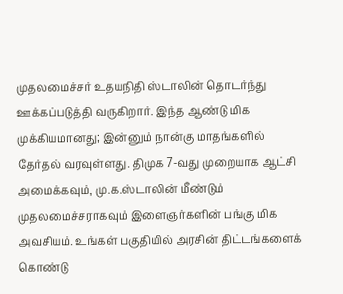முதலமைச்சர் உதயநிதி ஸ்டாலின் தொடர்ந்து ஊக்கப்படுத்தி வருகிறார். இந்த ஆண்டு மிக முக்கியமானது; இன்னும் நான்கு மாதங்களில் தேர்தல் வரவுள்ளது. திமுக 7-வது முறையாக ஆட்சி அமைக்கவும், மு.க.ஸ்டாலின் மீண்டும் முதலமைச்சராகவும் இளைஞர்களின் பங்கு மிக அவசியம். உங்கள் பகுதியில் அரசின் திட்டங்களைக் கொண்டு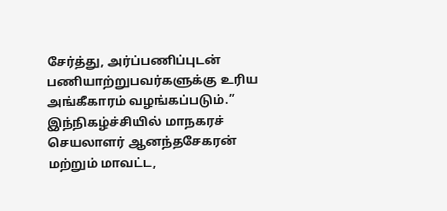சேர்த்து, அர்ப்பணிப்புடன் பணியாற்றுபவர்களுக்கு உரிய அங்கீகாரம் வழங்கப்படும்.”
இந்நிகழ்ச்சியில் மாநகரச் செயலாளர் ஆனந்தசேகரன் மற்றும் மாவட்ட,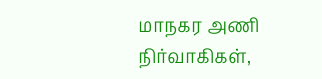மாநகர அணி நிர்வாகிகள்,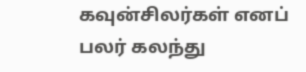கவுன்சிலர்கள் எனப் பலர் கலந்து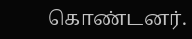கொண்டனர்.